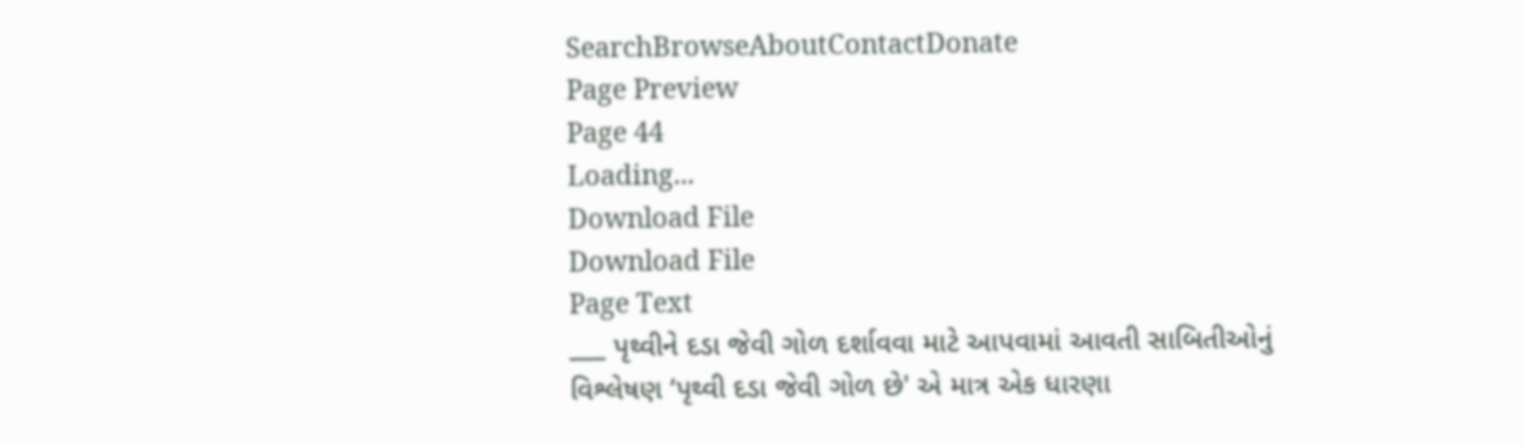SearchBrowseAboutContactDonate
Page Preview
Page 44
Loading...
Download File
Download File
Page Text
___ પૃથ્વીને દડા જેવી ગોળ દર્શાવવા માટે આપવામાં આવતી સાબિતીઓનું વિશ્લેષણ ‘પૃથ્વી દડા જેવી ગોળ છે' એ માત્ર એક ધારણા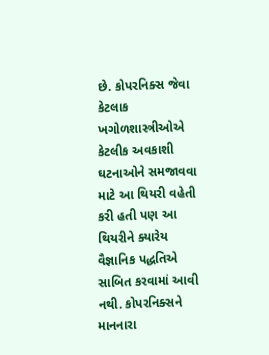છે. કોપરનિક્સ જેવા કેટલાક ખગોળશાસ્ત્રીઓએ કેટલીક અવકાશી ઘટનાઓને સમજાવવા માટે આ થિયરી વહેતી કરી હતી પણ આ થિયરીને ક્યારેય વૈજ્ઞાનિક પદ્ધતિએ સાબિત કરવામાં આવી નથી. કોપરનિક્સને માનનારા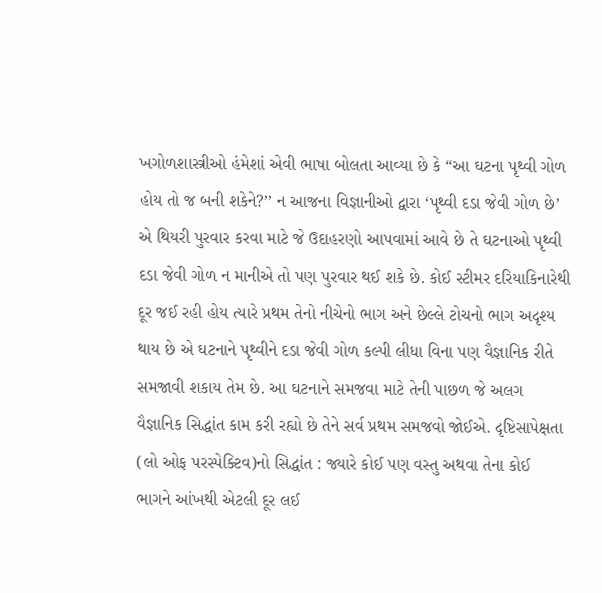ખગોળશાસ્ત્રીઓ હંમેશાં એવી ભાષા બોલતા આવ્યા છે કે “આ ઘટના પૃથ્વી ગોળ હોય તો જ બની શકેને?’’ ન આજના વિજ્ઞાનીઓ દ્વારા ‘પૃથ્વી દડા જેવી ગોળ છે’ એ થિયરી પુરવાર કરવા માટે જે ઉદાહરણો આપવામાં આવે છે તે ઘટનાઓ પૃથ્વી દડા જેવી ગોળ ન માનીએ તો પણ પુરવાર થઈ શકે છે. કોઈ સ્ટીમર દરિયાકિનારેથી દૂર જઈ રહી હોય ત્યારે પ્રથમ તેનો નીચેનો ભાગ અને છેલ્લે ટોચનો ભાગ અદૃશ્ય થાય છે એ ઘટનાને પૃથ્વીને દડા જેવી ગોળ કલ્પી લીધા વિના પણ વૈજ્ઞાનિક રીતે સમજાવી શકાય તેમ છે. આ ઘટનાને સમજવા માટે તેની પાછળ જે અલગ વૈજ્ઞાનિક સિદ્ધાંત કામ કરી રહ્યો છે તેને સર્વ પ્રથમ સમજવો જોઈએ. દૃષ્ટિસાપેક્ષતા (લો ઓફ પરસ્પેક્ટિવ)નો સિદ્ધાંત : જ્યારે કોઈ પણ વસ્તુ અથવા તેના કોઈ ભાગને આંખથી એટલી દૂર લઈ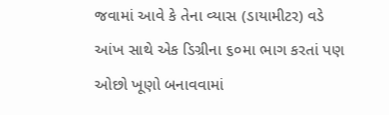જવામાં આવે કે તેના વ્યાસ (ડાયામીટર) વડે આંખ સાથે એક ડિગ્રીના ૬૦મા ભાગ કરતાં પણ ઓછો ખૂણો બનાવવામાં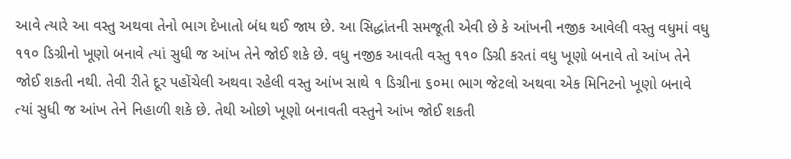આવે ત્યારે આ વસ્તુ અથવા તેનો ભાગ દેખાતો બંધ થઈ જાય છે. આ સિદ્ધાંતની સમજૂતી એવી છે કે આંખની નજીક આવેલી વસ્તુ વધુમાં વધુ ૧૧૦ ડિગ્રીનો ખૂણો બનાવે ત્યાં સુધી જ આંખ તેને જોઈ શકે છે. વધુ નજીક આવતી વસ્તુ ૧૧૦ ડિગ્રી કરતાં વધુ ખૂણો બનાવે તો આંખ તેને જોઈ શકતી નથી. તેવી રીતે દૂર પહોંચેલી અથવા રહેલી વસ્તુ આંખ સાથે ૧ ડિગ્રીના ૬૦મા ભાગ જેટલો અથવા એક મિનિટનો ખૂણો બનાવે ત્યાં સુધી જ આંખ તેને નિહાળી શકે છે. તેથી ઓછો ખૂણો બનાવતી વસ્તુને આંખ જોઈ શકતી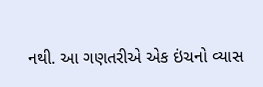નથી. આ ગણતરીએ એક ઇંચનો વ્યાસ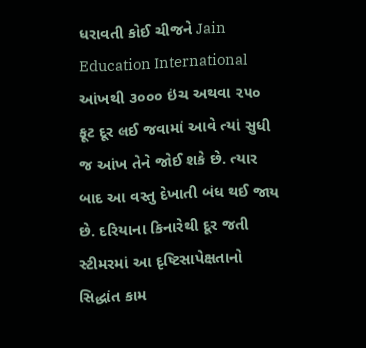ધરાવતી કોઈ ચીજને Jain Education International આંખથી ૩૦૦૦ ઇંચ અથવા ૨૫૦ ફૂટ દૂર લઈ જવામાં આવે ત્યાં સુધી જ આંખ તેને જોઈ શકે છે. ત્યાર બાદ આ વસ્તુ દેખાતી બંધ થઈ જાય છે. દરિયાના કિનારેથી દૂર જતી સ્ટીમરમાં આ દૃષ્ટિસાપેક્ષતાનો સિદ્ધાંત કામ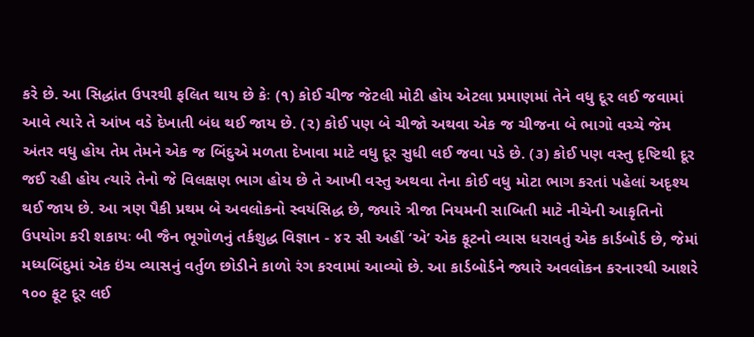કરે છે. આ સિદ્ધાંત ઉપરથી ફલિત થાય છે કેઃ (૧) કોઈ ચીજ જેટલી મોટી હોય એટલા પ્રમાણમાં તેને વધુ દૂર લઈ જવામાં આવે ત્યારે તે આંખ વડે દેખાતી બંધ થઈ જાય છે. (૨) કોઈ પણ બે ચીજો અથવા એક જ ચીજના બે ભાગો વચ્ચે જેમ અંતર વધુ હોય તેમ તેમને એક જ બિંદુએ મળતા દેખાવા માટે વધુ દૂર સુધી લઈ જવા પડે છે. (૩) કોઈ પણ વસ્તુ દૃષ્ટિથી દૂર જઈ રહી હોય ત્યારે તેનો જે વિલક્ષણ ભાગ હોય છે તે આખી વસ્તુ અથવા તેના કોઈ વધુ મોટા ભાગ કરતાં પહેલાં અદૃશ્ય થઈ જાય છે. આ ત્રણ પૈકી પ્રથમ બે અવલોકનો સ્વયંસિદ્ધ છે, જ્યારે ત્રીજા નિયમની સાબિતી માટે નીચેની આકૃતિનો ઉપયોગ કરી શકાયઃ બી જૈન ભૂગોળનું તર્કશુદ્ધ વિજ્ઞાન - ૪૨ સી અહીં ‘એ’ એક ફૂટનો વ્યાસ ધરાવતું એક કાર્ડબોર્ડ છે, જેમાં મધ્યબિંદુમાં એક ઇંચ વ્યાસનું વર્તુળ છોડીને કાળો રંગ કરવામાં આવ્યો છે. આ કાર્ડબોર્ડને જ્યારે અવલોકન કરનારથી આશરે ૧૦૦ ફૂટ દૂર લઈ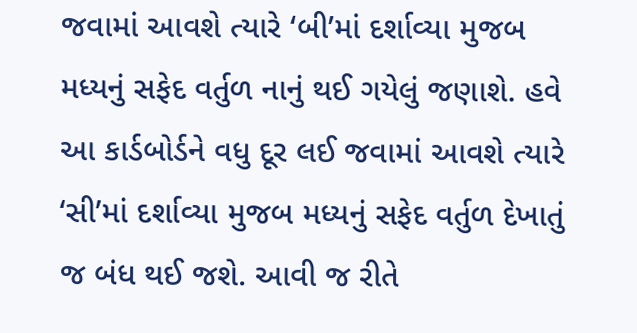જવામાં આવશે ત્યારે ‘બી’માં દર્શાવ્યા મુજબ મધ્યનું સફેદ વર્તુળ નાનું થઈ ગયેલું જણાશે. હવે આ કાર્ડબોર્ડને વધુ દૂર લઈ જવામાં આવશે ત્યારે ‘સી’માં દર્શાવ્યા મુજબ મધ્યનું સફેદ વર્તુળ દેખાતું જ બંધ થઈ જશે. આવી જ રીતે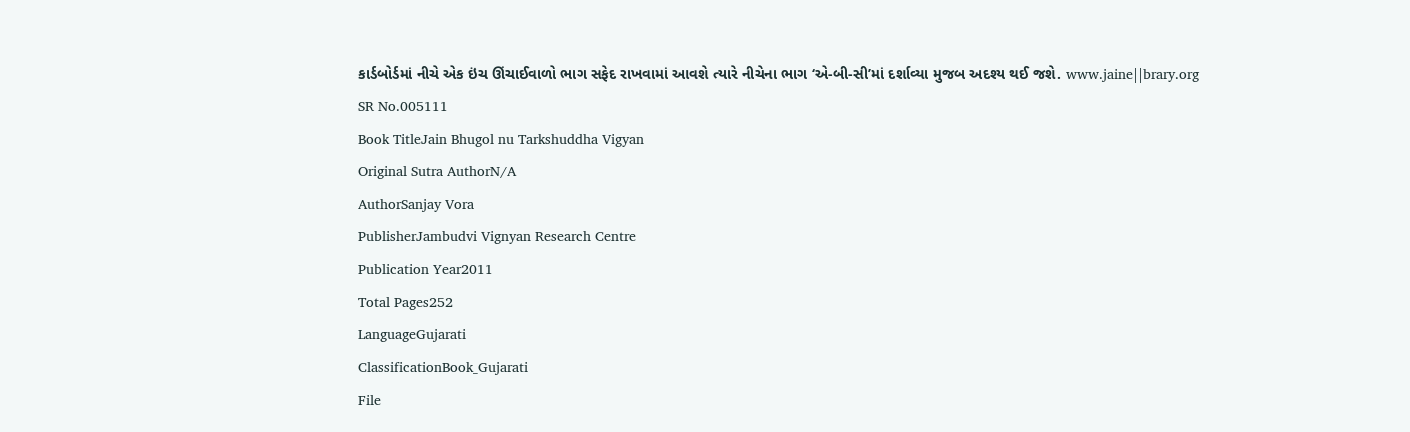કાર્ડબોર્ડમાં નીચે એક ઇંચ ઊંચાઈવાળો ભાગ સફેદ રાખવામાં આવશે ત્યારે નીચેના ભાગ ‘એ-બી-સી’માં દર્શાવ્યા મુજબ અદશ્ય થઈ જશે. www.jaine||brary.org
SR No.005111
Book TitleJain Bhugol nu Tarkshuddha Vigyan
Original Sutra AuthorN/A
AuthorSanjay Vora
PublisherJambudvi Vignyan Research Centre
Publication Year2011
Total Pages252
LanguageGujarati
ClassificationBook_Gujarati
File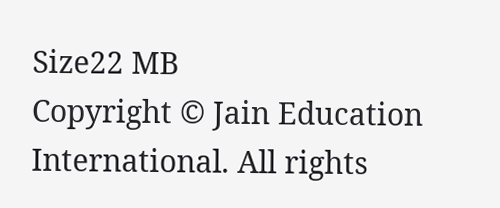Size22 MB
Copyright © Jain Education International. All rights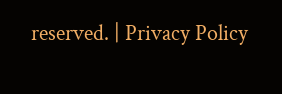reserved. | Privacy Policy